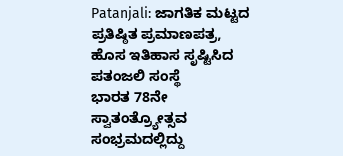Patanjali: ಜಾಗತಿಕ ಮಟ್ಟದ ಪ್ರತಿಷ್ಠಿತ ಪ್ರಮಾಣಪತ್ರ, ಹೊಸ ಇತಿಹಾಸ ಸೃಷ್ಟಿಸಿದ ಪತಂಜಲಿ ಸಂಸ್ಥೆ
ಭಾರತ 78ನೇ ಸ್ವಾತಂತ್ರ್ಯೋತ್ಸವ ಸಂಭ್ರಮದಲ್ಲಿದ್ದು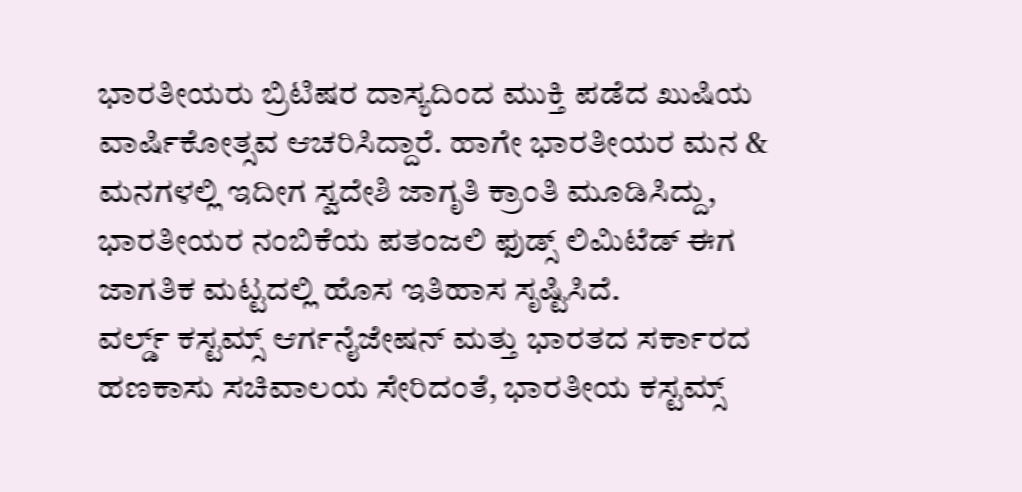ಭಾರತೀಯರು ಬ್ರಿಟಿಷರ ದಾಸ್ಯದಿಂದ ಮುಕ್ತಿ ಪಡೆದ ಖುಷಿಯ ವಾರ್ಷಿಕೋತ್ಸವ ಆಚರಿಸಿದ್ದಾರೆ. ಹಾಗೇ ಭಾರತೀಯರ ಮನ & ಮನಗಳಲ್ಲಿ ಇದೀಗ ಸ್ವದೇಶಿ ಜಾಗೃತಿ ಕ್ರಾಂತಿ ಮೂಡಿಸಿದ್ದು, ಭಾರತೀಯರ ನಂಬಿಕೆಯ ಪತಂಜಲಿ ಫುಡ್ಸ್ ಲಿಮಿಟೆಡ್ ಈಗ ಜಾಗತಿಕ ಮಟ್ಟದಲ್ಲಿ ಹೊಸ ಇತಿಹಾಸ ಸೃಷ್ಟಿಸಿದೆ.
ವರ್ಲ್ಡ್ ಕಸ್ಟಮ್ಸ್ ಆರ್ಗನೈಜೇಷನ್ ಮತ್ತು ಭಾರತದ ಸರ್ಕಾರದ ಹಣಕಾಸು ಸಚಿವಾಲಯ ಸೇರಿದಂತೆ, ಭಾರತೀಯ ಕಸ್ಟಮ್ಸ್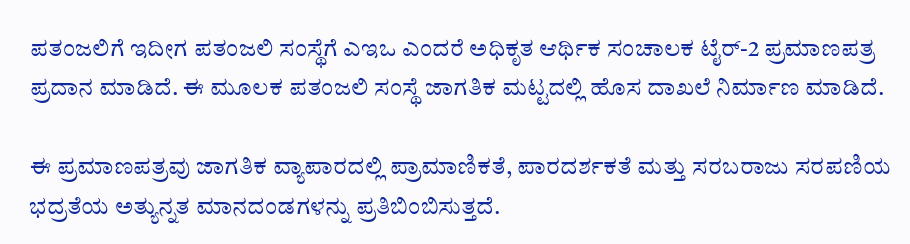ಪತಂಜಲಿಗೆ ಇದೀಗ ಪತಂಜಲಿ ಸಂಸ್ಥೆಗೆ ಎಇಒ ಎಂದರೆ ಅಧಿಕೃತ ಆರ್ಥಿಕ ಸಂಚಾಲಕ ಟೈರ್-2 ಪ್ರಮಾಣಪತ್ರ ಪ್ರದಾನ ಮಾಡಿದೆ. ಈ ಮೂಲಕ ಪತಂಜಲಿ ಸಂಸ್ಥೆ ಜಾಗತಿಕ ಮಟ್ಟದಲ್ಲಿ ಹೊಸ ದಾಖಲೆ ನಿರ್ಮಾಣ ಮಾಡಿದೆ.

ಈ ಪ್ರಮಾಣಪತ್ರವು ಜಾಗತಿಕ ವ್ಯಾಪಾರದಲ್ಲಿ ಪ್ರಾಮಾಣಿಕತೆ, ಪಾರದರ್ಶಕತೆ ಮತ್ತು ಸರಬರಾಜು ಸರಪಣಿಯ ಭದ್ರತೆಯ ಅತ್ಯುನ್ನತ ಮಾನದಂಡಗಳನ್ನು ಪ್ರತಿಬಿಂಬಿಸುತ್ತದೆ.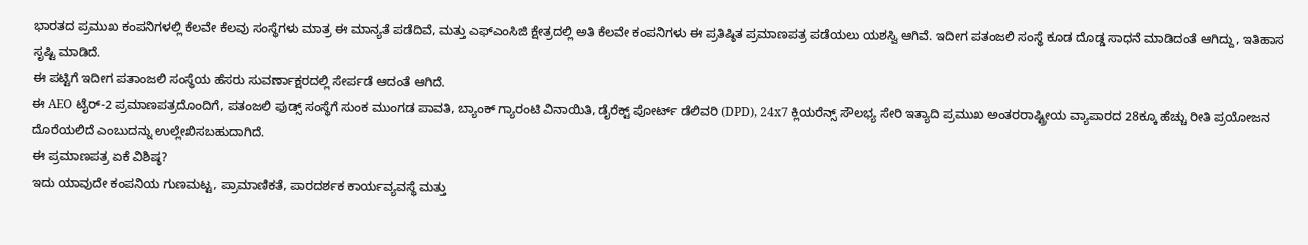ಭಾರತದ ಪ್ರಮುಖ ಕಂಪನಿಗಳಲ್ಲಿ ಕೆಲವೇ ಕೆಲವು ಸಂಸ್ಥೆಗಳು ಮಾತ್ರ ಈ ಮಾನ್ಯತೆ ಪಡೆದಿವೆ, ಮತ್ತು ಎಫ್ಎಂಸಿಜಿ ಕ್ಷೇತ್ರದಲ್ಲಿ ಅತಿ ಕೆಲವೇ ಕಂಪನಿಗಳು ಈ ಪ್ರತಿಷ್ಠಿತ ಪ್ರಮಾಣಪತ್ರ ಪಡೆಯಲು ಯಶಸ್ವಿ ಆಗಿವೆ. ಇದೀಗ ಪತಂಜಲಿ ಸಂಸ್ಥೆ ಕೂಡ ದೊಡ್ಡ ಸಾಧನೆ ಮಾಡಿದಂತೆ ಆಗಿದ್ದು, ಇತಿಹಾಸ ಸೃಷ್ಟಿ ಮಾಡಿದೆ.
ಈ ಪಟ್ಟಿಗೆ ಇದೀಗ ಪತಾಂಜಲಿ ಸಂಸ್ಥೆಯ ಹೆಸರು ಸುವರ್ಣಾಕ್ಷರದಲ್ಲಿ ಸೇರ್ಪಡೆ ಆದಂತೆ ಆಗಿದೆ.
ಈ AEO ಟೈರ್-2 ಪ್ರಮಾಣಪತ್ರದೊಂದಿಗೆ, ಪತಂಜಲಿ ಫುಡ್ಸ್ ಸಂಸ್ಥೆಗೆ ಸುಂಕ ಮುಂಗಡ ಪಾವತಿ, ಬ್ಯಾಂಕ್ ಗ್ಯಾರಂಟಿ ವಿನಾಯಿತಿ, ಡೈರೆಕ್ಟ್ ಪೋರ್ಟ್ ಡೆಲಿವರಿ (DPD), 24x7 ಕ್ಲಿಯರೆನ್ಸ್ ಸೌಲಭ್ಯ ಸೇರಿ ಇತ್ಯಾದಿ ಪ್ರಮುಖ ಅಂತರರಾಷ್ಟ್ರೀಯ ವ್ಯಾಪಾರದ 28ಕ್ಕೂ ಹೆಚ್ಚು ರೀತಿ ಪ್ರಯೋಜನ ದೊರೆಯಲಿದೆ ಎಂಬುದನ್ನು ಉಲ್ಲೇಖಿಸಬಹುದಾಗಿದೆ.
ಈ ಪ್ರಮಾಣಪತ್ರ ಏಕೆ ವಿಶಿಷ್ಠ?
ಇದು ಯಾವುದೇ ಕಂಪನಿಯ ಗುಣಮಟ್ಟ, ಪ್ರಾಮಾಣಿಕತೆ, ಪಾರದರ್ಶಕ ಕಾರ್ಯವ್ಯವಸ್ಥೆ ಮತ್ತು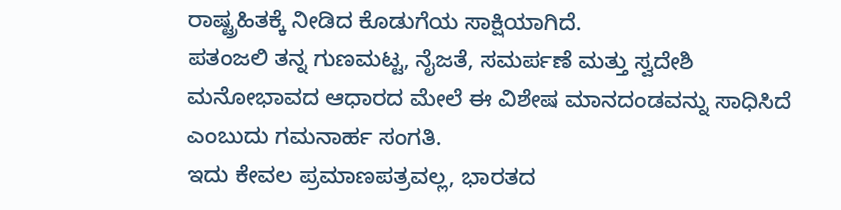ರಾಷ್ಟ್ರಹಿತಕ್ಕೆ ನೀಡಿದ ಕೊಡುಗೆಯ ಸಾಕ್ಷಿಯಾಗಿದೆ.
ಪತಂಜಲಿ ತನ್ನ ಗುಣಮಟ್ಟ, ನೈಜತೆ, ಸಮರ್ಪಣೆ ಮತ್ತು ಸ್ವದೇಶಿ ಮನೋಭಾವದ ಆಧಾರದ ಮೇಲೆ ಈ ವಿಶೇಷ ಮಾನದಂಡವನ್ನು ಸಾಧಿಸಿದೆ ಎಂಬುದು ಗಮನಾರ್ಹ ಸಂಗತಿ.
ಇದು ಕೇವಲ ಪ್ರಮಾಣಪತ್ರವಲ್ಲ, ಭಾರತದ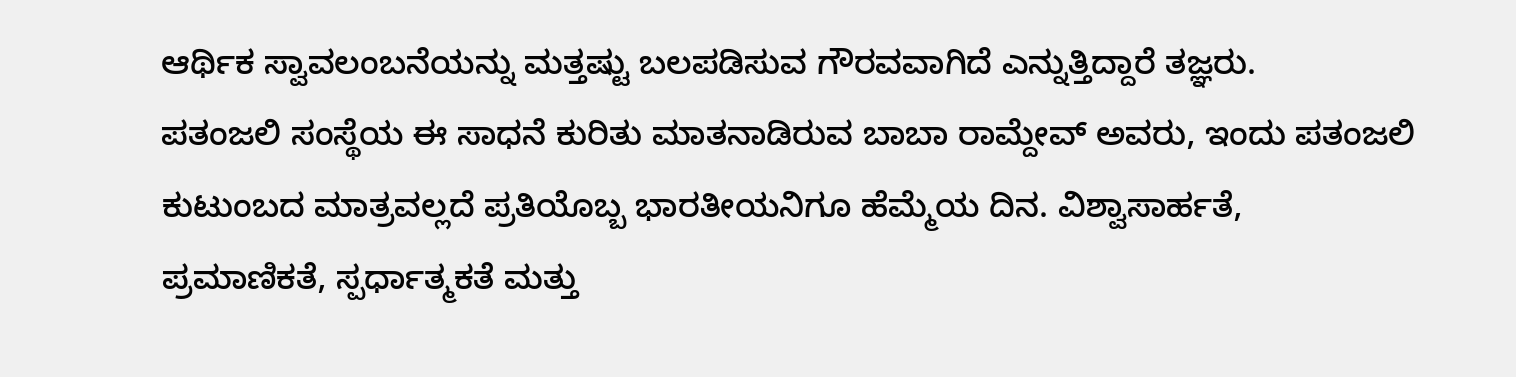ಆರ್ಥಿಕ ಸ್ವಾವಲಂಬನೆಯನ್ನು ಮತ್ತಷ್ಟು ಬಲಪಡಿಸುವ ಗೌರವವಾಗಿದೆ ಎನ್ನುತ್ತಿದ್ದಾರೆ ತಜ್ಞರು.
ಪತಂಜಲಿ ಸಂಸ್ಥೆಯ ಈ ಸಾಧನೆ ಕುರಿತು ಮಾತನಾಡಿರುವ ಬಾಬಾ ರಾಮ್ದೇವ್ ಅವರು, ಇಂದು ಪತಂಜಲಿ ಕುಟುಂಬದ ಮಾತ್ರವಲ್ಲದೆ ಪ್ರತಿಯೊಬ್ಬ ಭಾರತೀಯನಿಗೂ ಹೆಮ್ಮೆಯ ದಿನ. ವಿಶ್ವಾಸಾರ್ಹತೆ, ಪ್ರಮಾಣಿಕತೆ, ಸ್ಪರ್ಧಾತ್ಮಕತೆ ಮತ್ತು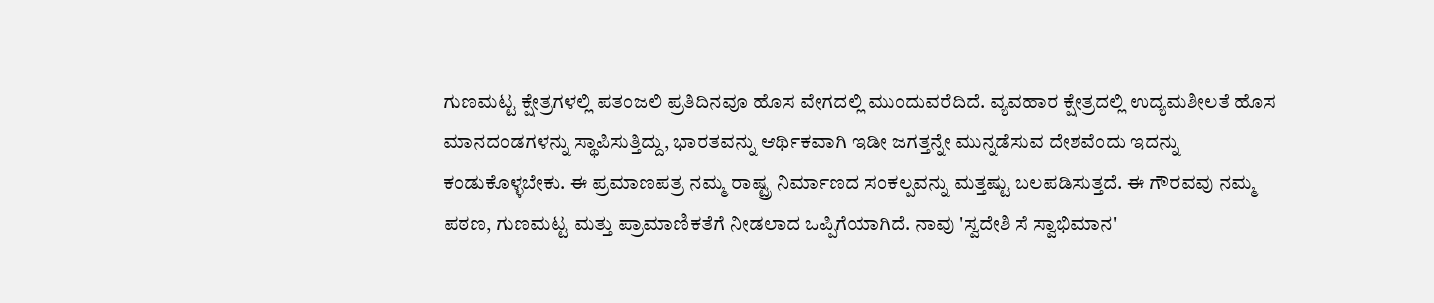ಗುಣಮಟ್ಟ ಕ್ಷೇತ್ರಗಳಲ್ಲಿ ಪತಂಜಲಿ ಪ್ರತಿದಿನವೂ ಹೊಸ ವೇಗದಲ್ಲಿ ಮುಂದುವರೆದಿದೆ. ವ್ಯವಹಾರ ಕ್ಷೇತ್ರದಲ್ಲಿ ಉದ್ಯಮಶೀಲತೆ ಹೊಸ ಮಾನದಂಡಗಳನ್ನು ಸ್ಥಾಪಿಸುತ್ತಿದ್ದು, ಭಾರತವನ್ನು ಆರ್ಥಿಕವಾಗಿ ಇಡೀ ಜಗತ್ತನ್ನೇ ಮುನ್ನಡೆಸುವ ದೇಶವೆಂದು ಇದನ್ನು ಕಂಡುಕೊಳ್ಳಬೇಕು. ಈ ಪ್ರಮಾಣಪತ್ರ ನಮ್ಮ ರಾಷ್ಟ್ರ ನಿರ್ಮಾಣದ ಸಂಕಲ್ಪವನ್ನು ಮತ್ತಷ್ಟು ಬಲಪಡಿಸುತ್ತದೆ. ಈ ಗೌರವವು ನಮ್ಮ ಪಠಣ, ಗುಣಮಟ್ಟ ಮತ್ತು ಪ್ರಾಮಾಣಿಕತೆಗೆ ನೀಡಲಾದ ಒಪ್ಪಿಗೆಯಾಗಿದೆ. ನಾವು 'ಸ್ವದೇಶಿ ಸೆ ಸ್ವಾಭಿಮಾನ'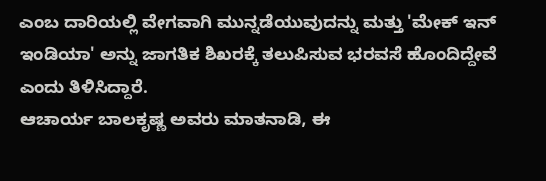ಎಂಬ ದಾರಿಯಲ್ಲಿ ವೇಗವಾಗಿ ಮುನ್ನಡೆಯುವುದನ್ನು ಮತ್ತು 'ಮೇಕ್ ಇನ್ ಇಂಡಿಯಾ' ಅನ್ನು ಜಾಗತಿಕ ಶಿಖರಕ್ಕೆ ತಲುಪಿಸುವ ಭರವಸೆ ಹೊಂದಿದ್ದೇವೆ ಎಂದು ತಿಳಿಸಿದ್ದಾರೆ.
ಆಚಾರ್ಯ ಬಾಲಕೃಷ್ಣ ಅವರು ಮಾತನಾಡಿ, ಈ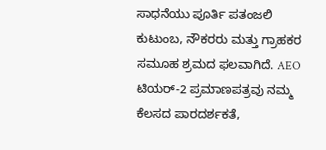ಸಾಧನೆಯು ಪೂರ್ತಿ ಪತಂಜಲಿ ಕುಟುಂಬ, ನೌಕರರು ಮತ್ತು ಗ್ರಾಹಕರ ಸಮೂಹ ಶ್ರಮದ ಫಲವಾಗಿದೆ. AEO ಟಿಯರ್-2 ಪ್ರಮಾಣಪತ್ರವು ನಮ್ಮ ಕೆಲಸದ ಪಾರದರ್ಶಕತೆ,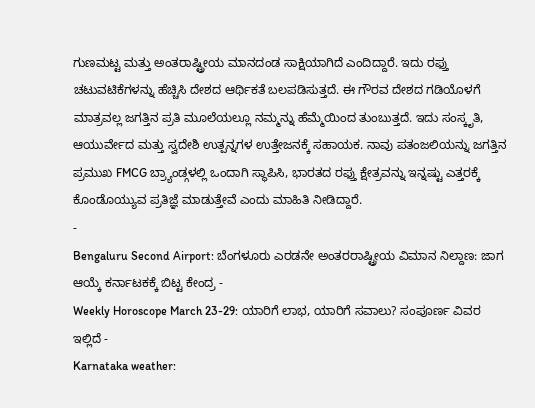ಗುಣಮಟ್ಟ ಮತ್ತು ಅಂತರಾಷ್ಟ್ರೀಯ ಮಾನದಂಡ ಸಾಕ್ಷಿಯಾಗಿದೆ ಎಂದಿದ್ದಾರೆ. ಇದು ರಫ್ತು ಚಟುವಟಿಕೆಗಳನ್ನು ಹೆಚ್ಚಿಸಿ ದೇಶದ ಆರ್ಥಿಕತೆ ಬಲಪಡಿಸುತ್ತದೆ. ಈ ಗೌರವ ದೇಶದ ಗಡಿಯೊಳಗೆ ಮಾತ್ರವಲ್ಲ ಜಗತ್ತಿನ ಪ್ರತಿ ಮೂಲೆಯಲ್ಲೂ ನಮ್ಮನ್ನು ಹೆಮ್ಮೆಯಿಂದ ತುಂಬುತ್ತದೆ. ಇದು ಸಂಸ್ಕೃತಿ, ಆಯುರ್ವೇದ ಮತ್ತು ಸ್ವದೇಶಿ ಉತ್ಪನ್ನಗಳ ಉತ್ತೇಜನಕ್ಕೆ ಸಹಾಯಕ. ನಾವು ಪತಂಜಲಿಯನ್ನು ಜಗತ್ತಿನ ಪ್ರಮುಖ FMCG ಬ್ರ್ಯಾಂಡ್ಗಳಲ್ಲಿ ಒಂದಾಗಿ ಸ್ಥಾಪಿಸಿ, ಭಾರತದ ರಫ್ತು ಕ್ಷೇತ್ರವನ್ನು ಇನ್ನಷ್ಟು ಎತ್ತರಕ್ಕೆ ಕೊಂಡೊಯ್ಯುವ ಪ್ರತಿಜ್ಞೆ ಮಾಡುತ್ತೇವೆ ಎಂದು ಮಾಹಿತಿ ನೀಡಿದ್ದಾರೆ.
-
Bengaluru Second Airport: ಬೆಂಗಳೂರು ಎರಡನೇ ಅಂತರರಾಷ್ಟ್ರೀಯ ವಿಮಾನ ನಿಲ್ದಾಣ: ಜಾಗ ಆಯ್ಕೆ ಕರ್ನಾಟಕಕ್ಕೆ ಬಿಟ್ಟ ಕೇಂದ್ರ -
Weekly Horoscope March 23-29: ಯಾರಿಗೆ ಲಾಭ, ಯಾರಿಗೆ ಸವಾಲು? ಸಂಪೂರ್ಣ ವಿವರ ಇಲ್ಲಿದೆ -
Karnataka weather: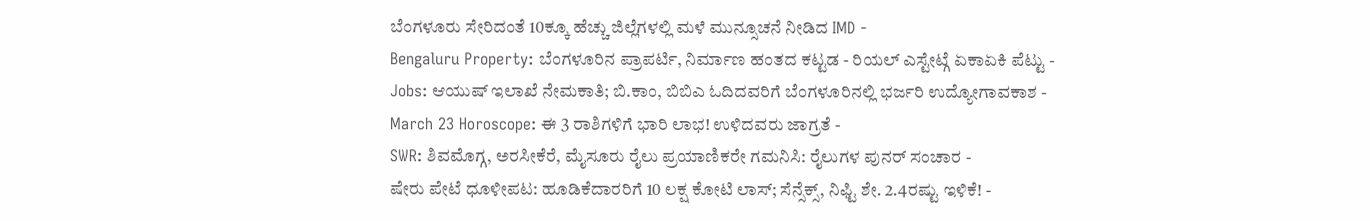ಬೆಂಗಳೂರು ಸೇರಿದಂತೆ 10ಕ್ಕೂ ಹೆಚ್ಚು ಜಿಲ್ಲೆಗಳಲ್ಲಿ ಮಳೆ ಮುನ್ಸೂಚನೆ ನೀಡಿದ IMD -
Bengaluru Property: ಬೆಂಗಳೂರಿನ ಪ್ರಾಪರ್ಟಿ, ನಿರ್ಮಾಣ ಹಂತದ ಕಟ್ಟಡ - ರಿಯಲ್ ಎಸ್ಟೇಟ್ಗೆ ಏಕಾಏಕಿ ಪೆಟ್ಟು -
Jobs: ಆಯುಷ್ ಇಲಾಖೆ ನೇಮಕಾತಿ; ಬಿ.ಕಾಂ, ಬಿಬಿಎ ಓದಿದವರಿಗೆ ಬೆಂಗಳೂರಿನಲ್ಲಿ ಭರ್ಜರಿ ಉದ್ಯೋಗಾವಕಾಶ -
March 23 Horoscope: ಈ 3 ರಾಶಿಗಳಿಗೆ ಭಾರಿ ಲಾಭ! ಉಳಿದವರು ಜಾಗ್ರತೆ -
SWR: ಶಿವಮೊಗ್ಗ, ಅರಸೀಕೆರೆ, ಮೈಸೂರು ರೈಲು ಪ್ರಯಾಣಿಕರೇ ಗಮನಿಸಿ: ರೈಲುಗಳ ಪುನರ್ ಸಂಚಾರ -
ಷೇರು ಪೇಟೆ ಧೂಳೀಪಟ: ಹೂಡಿಕೆದಾರರಿಗೆ 10 ಲಕ್ಷ ಕೋಟಿ ಲಾಸ್; ಸೆನ್ಸೆಕ್ಸ್, ನಿಫ್ಟಿ ಶೇ. 2.4ರಷ್ಟು ಇಳಿಕೆ! -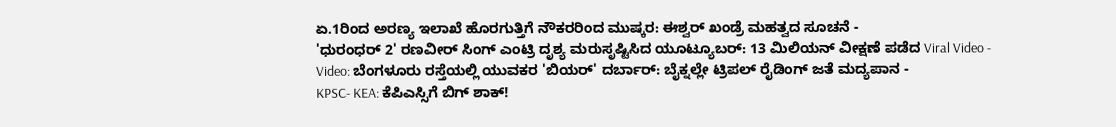ಏ.1ರಿಂದ ಅರಣ್ಯ ಇಲಾಖೆ ಹೊರಗುತ್ತಿಗೆ ನೌಕರರಿಂದ ಮುಷ್ಕರ: ಈಶ್ವರ್ ಖಂಡ್ರೆ ಮಹತ್ವದ ಸೂಚನೆ -
'ಧುರಂಧರ್ 2' ರಣವೀರ್ ಸಿಂಗ್ ಎಂಟ್ರಿ ದೃಶ್ಯ ಮರುಸೃಷ್ಟಿಸಿದ ಯೂಟ್ಯೂಬರ್: 13 ಮಿಲಿಯನ್ ವೀಕ್ಷಣೆ ಪಡೆದ Viral Video -
Video: ಬೆಂಗಳೂರು ರಸ್ತೆಯಲ್ಲಿ ಯುವಕರ 'ಬಿಯರ್' ದರ್ಬಾರ್: ಬೈಕ್ನಲ್ಲೇ ಟ್ರಿಪಲ್ ರೈಡಿಂಗ್ ಜತೆ ಮದ್ಯಪಾನ -
KPSC- KEA: ಕೆಪಿಎಸ್ಸಿಗೆ ಬಿಗ್ ಶಾಕ್!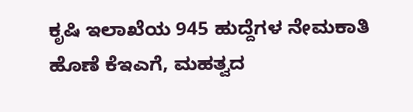ಕೃಷಿ ಇಲಾಖೆಯ 945 ಹುದ್ದೆಗಳ ನೇಮಕಾತಿ ಹೊಣೆ ಕೆಇಎಗೆ, ಮಹತ್ವದ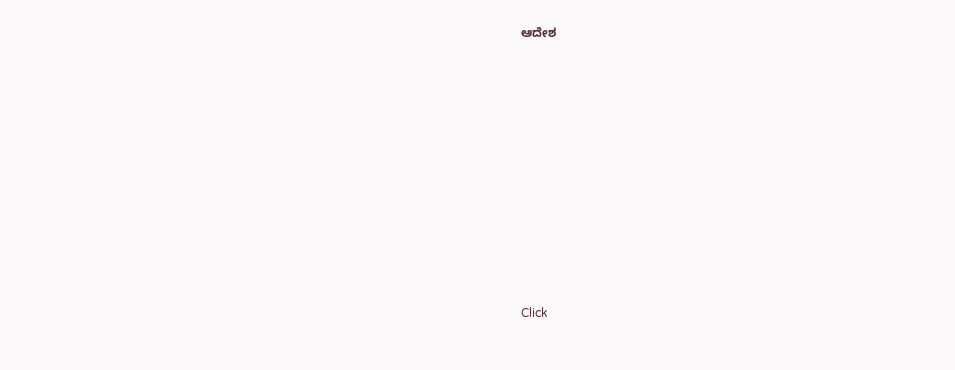ಆದೇಶ












Click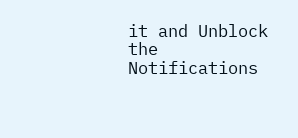it and Unblock the Notifications